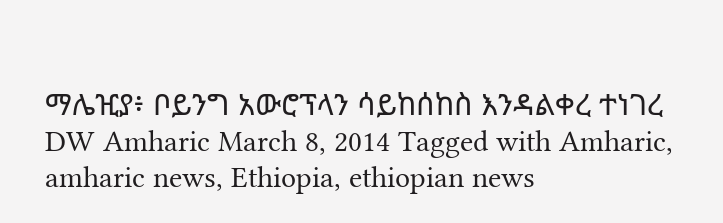ማሌዢያ፥ ቦይንግ አውሮፕላን ሳይከሰከስ እንዳልቀረ ተነገረ DW Amharic March 8, 2014 Tagged with Amharic, amharic news, Ethiopia, ethiopian news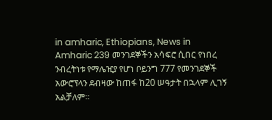in amharic, Ethiopians, News in Amharic 239 መንገደኞችን አሳፍሮ ሲበር የነበረ ንብረትነቱ የማሌዢያ የሆነ ቦይንግ 777 የመንገደኞች አውሮፕላን ደብዛው ከጠፋ ከ20 ሠዓታት በኋላም ሊገኝ አልቻለም።